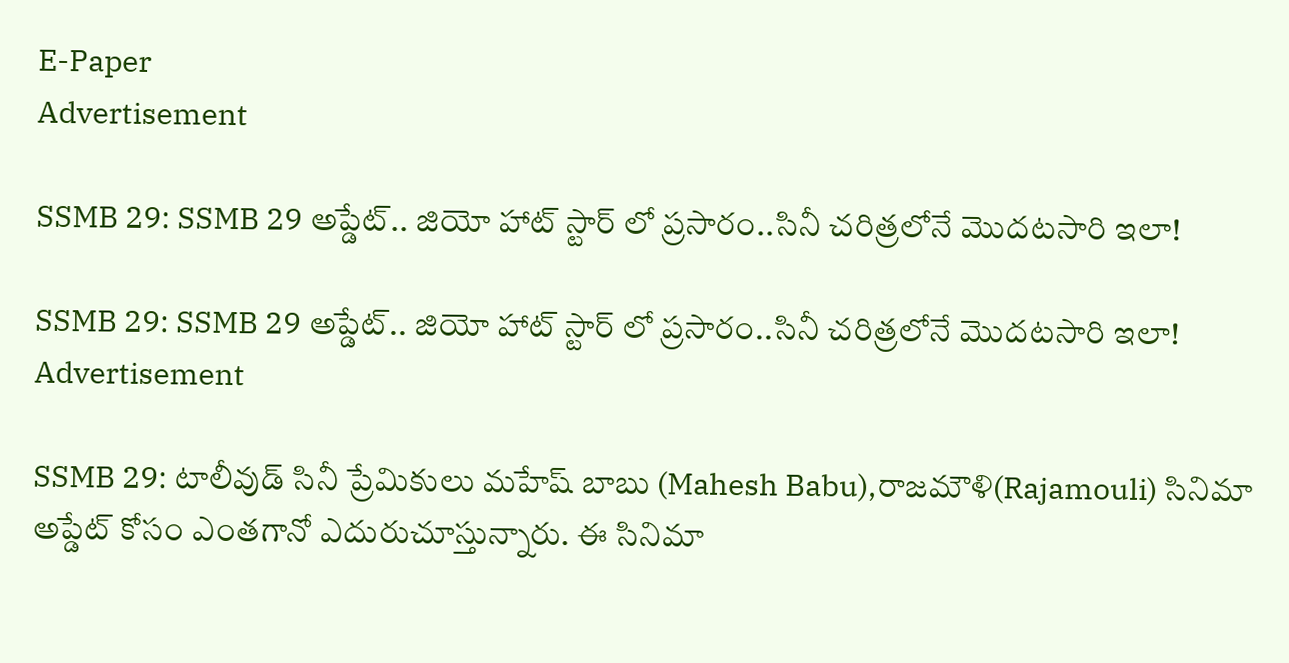E-Paper
Advertisement

SSMB 29: SSMB 29 అప్డేట్.. జియో హాట్ స్టార్ లో ప్రసారం..సినీ చరిత్రలోనే మొదటసారి ఇలా!

SSMB 29: SSMB 29 అప్డేట్.. జియో హాట్ స్టార్ లో ప్రసారం..సినీ చరిత్రలోనే మొదటసారి ఇలా!
Advertisement

SSMB 29: టాలీవుడ్ సినీ ప్రేమికులు మహేష్ బాబు (Mahesh Babu),రాజమౌళి(Rajamouli) సినిమా అప్డేట్ కోసం ఎంతగానో ఎదురుచూస్తున్నారు. ఈ సినిమా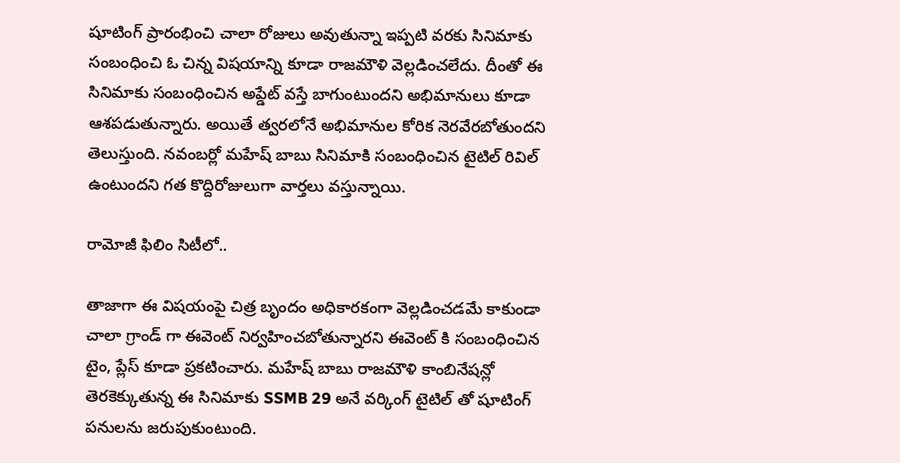షూటింగ్ ప్రారంభించి చాలా రోజులు అవుతున్నా ఇప్పటి వరకు సినిమాకు సంబంధించి ఓ చిన్న విషయాన్ని కూడా రాజమౌళి వెల్లడించలేదు. దీంతో ఈ సినిమాకు సంబంధించిన అప్డేట్ వస్తే బాగుంటుందని అభిమానులు కూడా ఆశపడుతున్నారు. అయితే త్వరలోనే అభిమానుల కోరిక నెరవేరబోతుందని తెలుస్తుంది. నవంబర్లో మహేష్ బాబు సినిమాకి సంబంధించిన టైటిల్ రివిల్ ఉంటుందని గత కొద్దిరోజులుగా వార్తలు వస్తున్నాయి.

రామోజీ ఫిలిం సిటీలో..

తాజాగా ఈ విషయంపై చిత్ర బృందం అధికారకంగా వెల్లడించడమే కాకుండా చాలా గ్రాండ్ గా ఈవెంట్ నిర్వహించబోతున్నారని ఈవెంట్ కి సంబంధించిన టైం, ప్లేస్ కూడా ప్రకటించారు. మహేష్ బాబు రాజమౌళి కాంబినేషన్లో తెరకెక్కుతున్న ఈ సినిమాకు SSMB 29 అనే వర్కింగ్ టైటిల్ తో షూటింగ్ పనులను జరుపుకుంటుంది.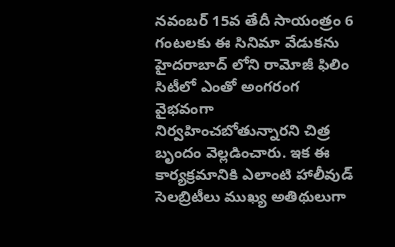నవంబర్ 15వ తేదీ సాయంత్రం 6 గంటలకు ఈ సినిమా వేడుకను హైదరాబాద్ లోని రామోజీ ఫిలిం సిటీలో ఎంతో అంగరంగ వైభవంగా నిర్వహించబోతున్నారని చిత్ర బృందం వెల్లడించారు. ఇక ఈ కార్యక్రమానికి ఎలాంటి హాలీవుడ్ సెలబ్రిటీలు ముఖ్య అతిథులుగా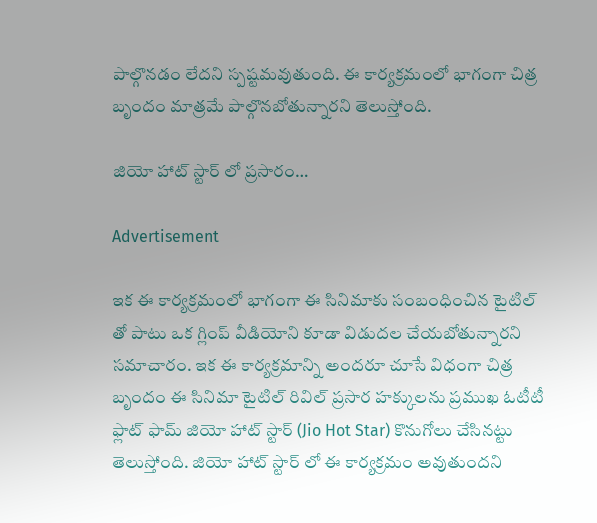పాల్గొనడం లేదని స్పష్టమవుతుంది. ఈ కార్యక్రమంలో భాగంగా చిత్ర బృందం మాత్రమే పాల్గొనబోతున్నారని తెలుస్తోంది.

జియో హాట్ స్టార్ లో ప్రసారం…

Advertisement

ఇక ఈ కార్యక్రమంలో భాగంగా ఈ సినిమాకు సంబంధించిన టైటిల్ తో పాటు ఒక గ్లింప్ వీడియోని కూడా విడుదల చేయబోతున్నారని సమాచారం. ఇక ఈ కార్యక్రమాన్ని అందరూ చూసే విధంగా చిత్ర బృందం ఈ సినిమా టైటిల్ రివిల్ ప్రసార హక్కులను ప్రముఖ ఓటీటీ ఫ్లాట్ ఫామ్ జియో హాట్ స్టార్ (Jio Hot Star) కొనుగోలు చేసినట్టు తెలుస్తోంది. జియో హాట్ స్టార్ లో ఈ కార్యక్రమం అవుతుందని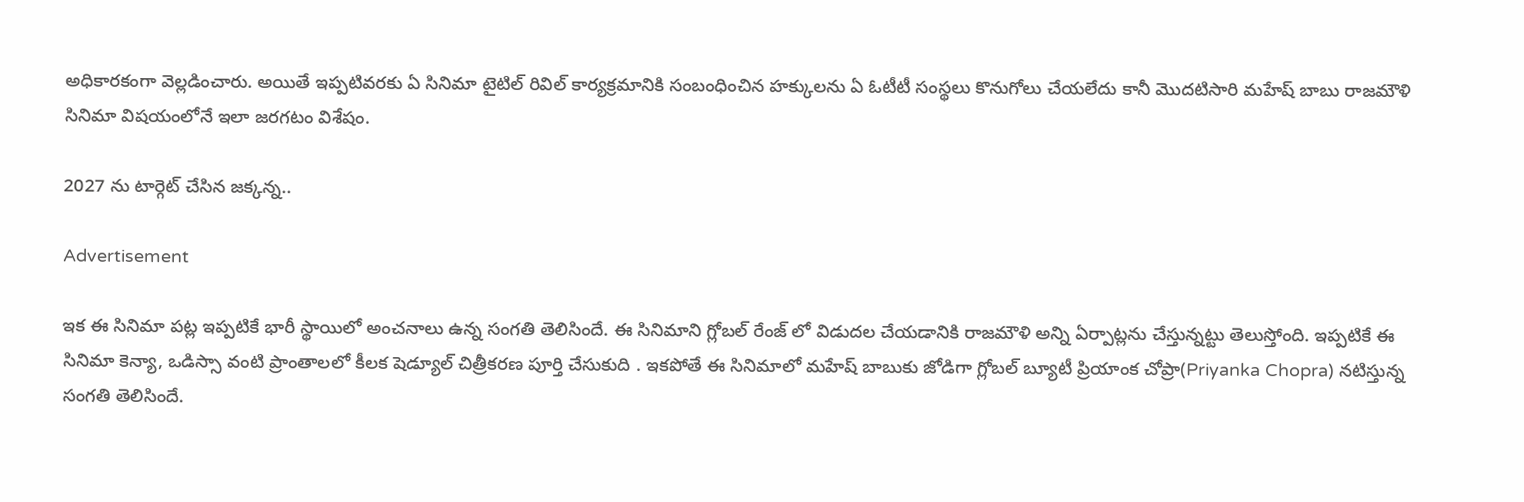అధికారకంగా వెల్లడించారు. అయితే ఇప్పటివరకు ఏ సినిమా టైటిల్ రివిల్ కార్యక్రమానికి సంబంధించిన హక్కులను ఏ ఓటీటీ సంస్థలు కొనుగోలు చేయలేదు కానీ మొదటిసారి మహేష్ బాబు రాజమౌళి సినిమా విషయంలోనే ఇలా జరగటం విశేషం.

2027 ను టార్గెట్ చేసిన జక్కన్న..

Advertisement

ఇక ఈ సినిమా పట్ల ఇప్పటికే భారీ స్థాయిలో అంచనాలు ఉన్న సంగతి తెలిసిందే. ఈ సినిమాని గ్లోబల్ రేంజ్ లో విడుదల చేయడానికి రాజమౌళి అన్ని ఏర్పాట్లను చేస్తున్నట్టు తెలుస్తోంది. ఇప్పటికే ఈ సినిమా కెన్యా, ఒడిస్సా వంటి ప్రాంతాలలో కీలక షెడ్యూల్ చిత్రీకరణ పూర్తి చేసుకుది . ఇకపోతే ఈ సినిమాలో మహేష్ బాబుకు జోడిగా గ్లోబల్ బ్యూటీ ప్రియాంక చోప్రా(Priyanka Chopra) నటిస్తున్న సంగతి తెలిసిందే.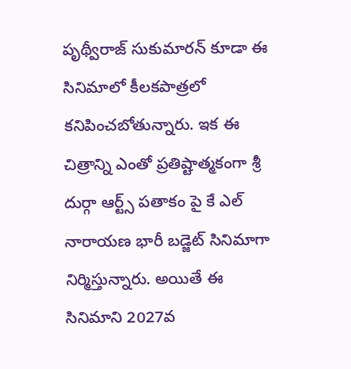పృథ్వీరాజ్ సుకుమారన్ కూడా ఈ సినిమాలో కీలకపాత్రలో కనిపించబోతున్నారు. ఇక ఈ చిత్రాన్ని ఎంతో ప్రతిష్టాత్మకంగా శ్రీ దుర్గా ఆర్ట్స్ పతాకం పై కే ఎల్ నారాయణ భారీ బడ్జెట్ సినిమాగా నిర్మిస్తున్నారు. అయితే ఈ సినిమాని 2027వ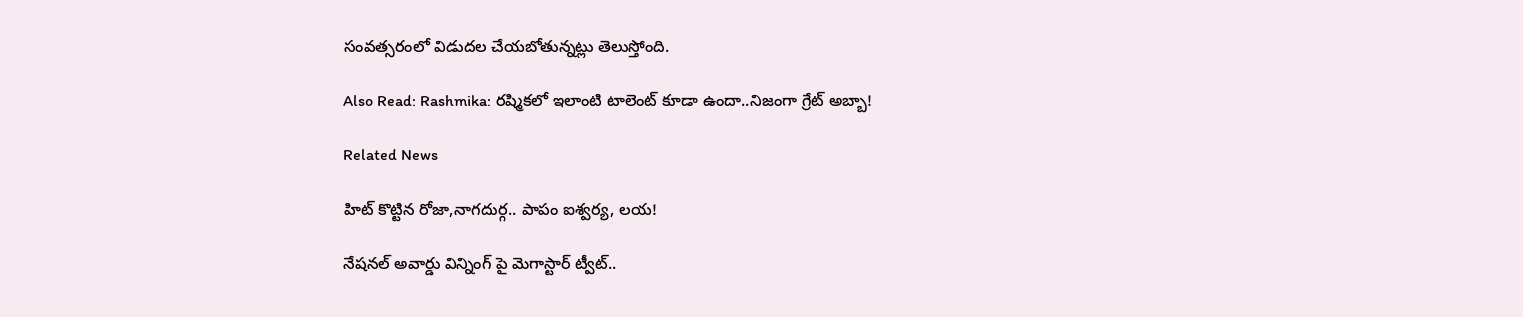సంవత్సరంలో విడుదల చేయబోతున్నట్లు తెలుస్తోంది.

Also Read: Rashmika: రష్మికలో ఇలాంటి టాలెంట్ కూడా ఉందా..నిజంగా గ్రేట్ అబ్బా!

Related News

హిట్ కొట్టిన రోజా,నాగదుర్గ.. పాపం ఐశ్వర్య, లయ!

నేషనల్ అవార్డు విన్నింగ్ పై మెగాస్టార్ ట్వీట్..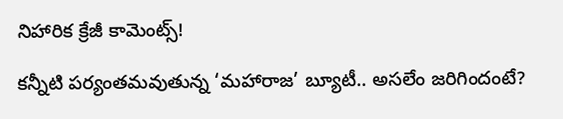నిహారిక క్రేజీ కామెంట్స్!

కన్నీటి పర్యంతమవుతున్న ‘మహారాజ’ బ్యూటీ.. అసలేం జరిగిందంటే?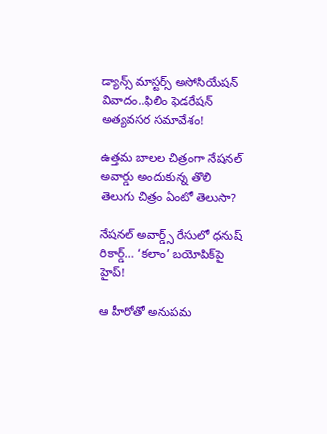డ్యాన్స్ మాస్టర్స్ అసోసియేషన్ వివాదం..ఫిలిం ఫెడరేషన్ అత్యవసర సమావేశం!

ఉత్తమ బాలల చిత్రంగా నేషనల్ అవార్డు అందుకున్న తొలి తెలుగు చిత్రం ఏంటో తెలుసా?

నేషనల్ అవార్డ్స్ రేసులో ధనుష్ రికార్డ్… ‘కలాం’ బయోపిక్‌పై హైప్!

ఆ హీరోతో అనుపమ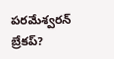పరమేశ్వరన్ బ్రేకప్?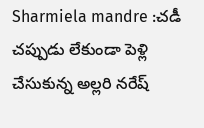Sharmiela mandre :చడీ చప్పుడు లేకుండా పెళ్లి చేసుకున్న అల్లరి నరేష్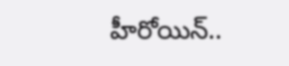హీరోయిన్..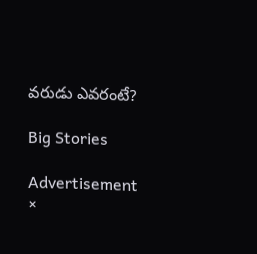వరుడు ఎవరంటే?

Big Stories

Advertisement
×